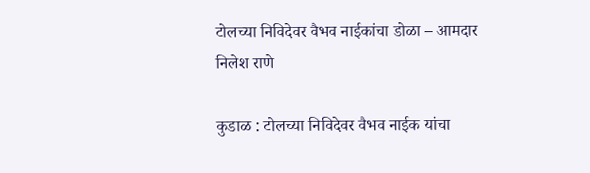टोलच्या निविदेवर वैभव नाईकांचा डोळा – आमदार निलेश राणे

कुडाळ : टोलच्या निविदेवर वैभव नाईक यांचा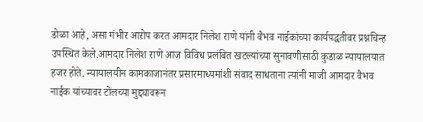डोळा आहे, असा गंभीर आरोप करत आमदार निलेश राणे यांनी वैभव नाईकांच्या कार्यपद्धतीवर प्रश्नचिन्ह उपस्थित केले.आमदार निलेश राणे आज विविध प्रलंबित खटल्यांच्या सुनावणीसाठी कुडाळ न्यायालयात हजर होते. न्यायालयीन कामकाजानंतर प्रसारमाध्यमांशी संवाद साधताना त्यांनी माजी आमदार वैभव नाईक यांच्यावर टोलच्या मुद्द्यावरून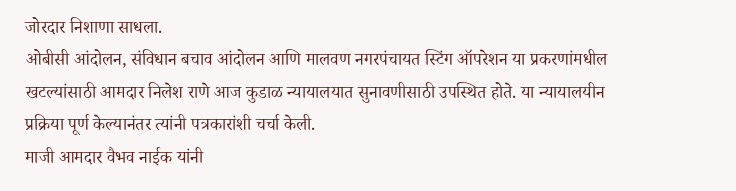जोरदार निशाणा साधला.
ओबीसी आंदोलन, संविधान बचाव आंदोलन आणि मालवण नगरपंचायत स्टिंग ऑपरेशन या प्रकरणांमधील खटल्यांसाठी आमदार निलेश राणे आज कुडाळ न्यायालयात सुनावणीसाठी उपस्थित होते. या न्यायालयीन प्रक्रिया पूर्ण केल्यानंतर त्यांनी पत्रकारांशी चर्चा केली.
माजी आमदार वैभव नाईक यांनी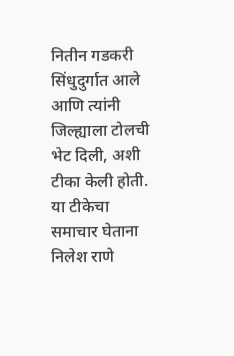नितीन गडकरी सिंधुदुर्गात आले आणि त्यांनी जिल्ह्याला टोलची भेट दिली, अशी टीका केली होती. या टीकेचा समाचार घेताना निलेश राणे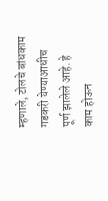म्हणाले, टोलचे बांधकाम गडकरी येण्याआधीच पूर्ण झालेले आहे. हे काम होऊन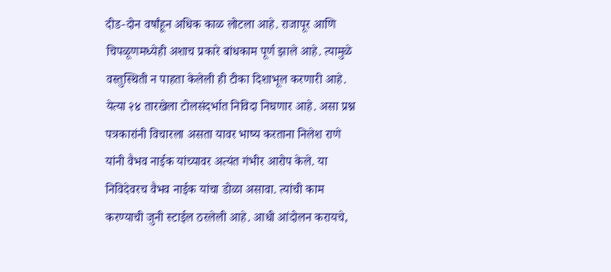दीड-दोन वर्षांहून अधिक काळ लोटला आहे. राजापूर आणि चिपळूणमध्येही अशाच प्रकारे बांधकाम पूर्ण झाले आहे. त्यामुळे वस्तुस्थिती न पाहता केलेली ही टीका दिशाभूल करणारी आहे.
येत्या २४ तारखेला टोलसंदर्भात निविदा निघणार आहे. असा प्रश्न पत्रकारांनी विचारला असता यावर भाष्य करताना निलेश राणे यांनी वैभव नाईक यांच्यावर अत्यंत गंभीर आरोप केले. या निविदेवरच वैभव नाईक यांचा डोळा असावा. त्यांची काम करण्याची जुनी स्टाईल ठरलेली आहे. आधी आंदोलन करायचे,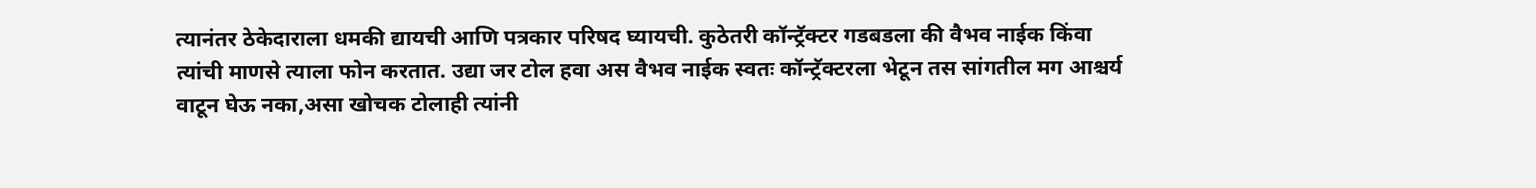त्यानंतर ठेकेदाराला धमकी द्यायची आणि पत्रकार परिषद घ्यायची. कुठेतरी कॉन्ट्रॅक्टर गडबडला की वैभव नाईक किंवा त्यांची माणसे त्याला फोन करतात. उद्या जर टोल हवा अस वैभव नाईक स्वतः कॉन्ट्रॅक्टरला भेटून तस सांगतील मग आश्चर्य वाटून घेऊ नका,असा खोचक टोलाही त्यांनी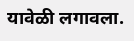यावेळी लगावला.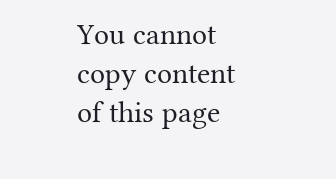You cannot copy content of this page